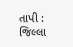તાપી : જિલ્લા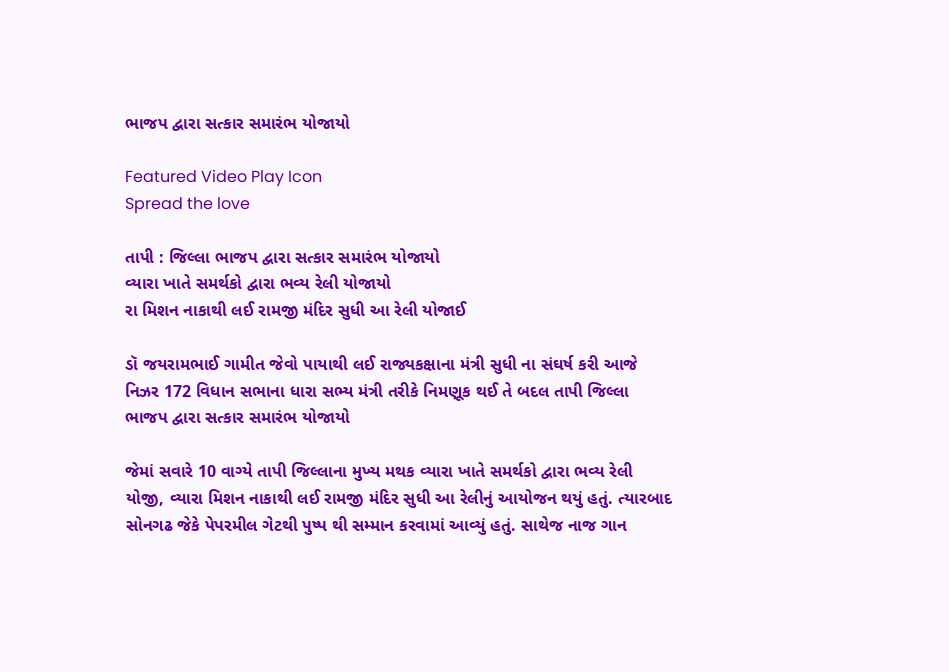ભાજપ દ્વારા સત્કાર સમારંભ યોજાયો

Featured Video Play Icon
Spread the love

તાપી : જિલ્લા ભાજપ દ્વારા સત્કાર સમારંભ યોજાયો
વ્યારા ખાતે સમર્થકો દ્વારા ભવ્ય રેલી યોજાયો
રા મિશન નાકાથી લઈ રામજી મંદિર સુધી આ રેલી યોજાઈ

ડૉ જયરામભાઈ ગામીત જેવો પાયાથી લઈ રાજ્યકક્ષાના મંત્રી સુધી ના સંઘર્ષ કરી આજે નિઝર 172 વિધાન સભાના ધારા સભ્ય મંત્રી તરીકે નિમણૂક થઈ તે બદલ તાપી જિલ્લા ભાજપ દ્વારા સત્કાર સમારંભ યોજાયો

જેમાં સવારે 10 વાગ્યે તાપી જિલ્લાના મુખ્ય મથક વ્યારા ખાતે સમર્થકો દ્વારા ભવ્ય રેલી યોજી, વ્યારા મિશન નાકાથી લઈ રામજી મંદિર સુધી આ રેલીનું આયોજન થયું હતું. ત્યારબાદ સોનગઢ જેકે પેપરમીલ ગેટથી પુષ્પ થી સમ્માન કરવામાં આવ્યું હતું. સાથેજ નાજ ગાન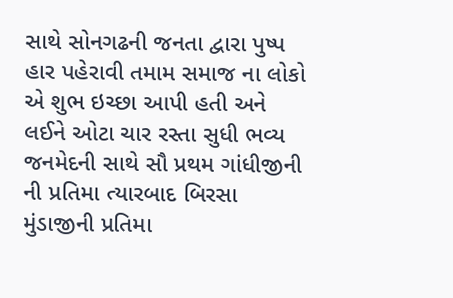સાથે સોનગઢની જનતા દ્વારા પુષ્પ હાર પહેરાવી તમામ સમાજ ના લોકો એ શુભ ઇચ્છા આપી હતી અને લઈને ઓટા ચાર રસ્તા સુધી ભવ્ય જનમેદની સાથે સૌ પ્રથમ ગાંધીજીની ની પ્રતિમા ત્યારબાદ બિરસા મુંડાજીની પ્રતિમા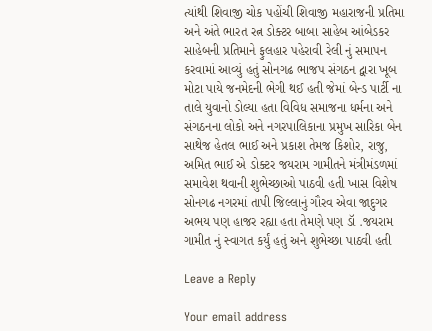ત્યાંથી શિવાજી ચોક પહોંચી શિવાજી મહારાજની પ્રતિમા અને અંતે ભારત રત્ન ડોક્ટર બાબા સાહેબ આંબેડકર સાહેબની પ્રતિમાને ફુલહાર પહેરાવી રેલી નું સમાપન કરવામાં આવ્યું હતું સોનગઢ ભાજપ સંગઠન દ્વારા ખૂબ મોટા પાયે જનમેદની ભેગી થઈ હતી જેમાં બેન્ડ પાર્ટી ના તાલે યુવાનો ડોલ્યા હતા વિવિધ સમાજના ધર્મના અને સંગઠનના લોકો અને નગરપાલિકાના પ્રમુખ સારિકા બેન સાથેજ હેતલ ભાઈ અને પ્રકાશ તેમજ કિશોર, રાજુ, અમિત ભાઈ એ ડોક્ટર જયરામ ગામીતને મંત્રીમંડળમાં સમાવેશ થવાની શુભેચ્છાઓ પાઠવી હતી ખાસ વિશેષ સોનગઢ નગરમાં તાપી જિલ્લાનું ગૌરવ એવા જાદુગર અભય પણ હાજર રહ્યા હતા તેમણે પણ ડૉ .જયરામ ગામીત નું સ્વાગત કર્યું હતું અને શુભેચ્છા પાઠવી હતી

Leave a Reply

Your email address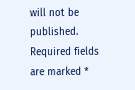will not be published. Required fields are marked *